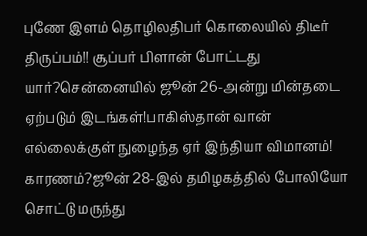புணே இளம் தொழிலதிபர் கொலையில் திடீர் திருப்பம்!! சூப்பர் பிளான் போட்டது யார்?சென்னையில் ஜூன் 26-அன்று மின்தடை ஏற்படும் இடங்கள்!பாகிஸ்தான் வான் எல்லைக்குள் நுழைந்த ஏர் இந்தியா விமானம்! காரணம்?ஜூன் 28-இல் தமிழகத்தில் போலியோ சொட்டு மருந்து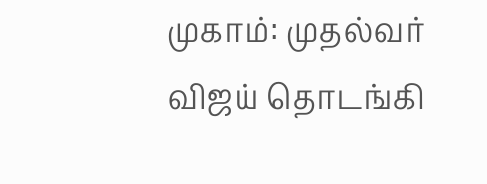முகாம்: முதல்வர் விஜய் தொடங்கி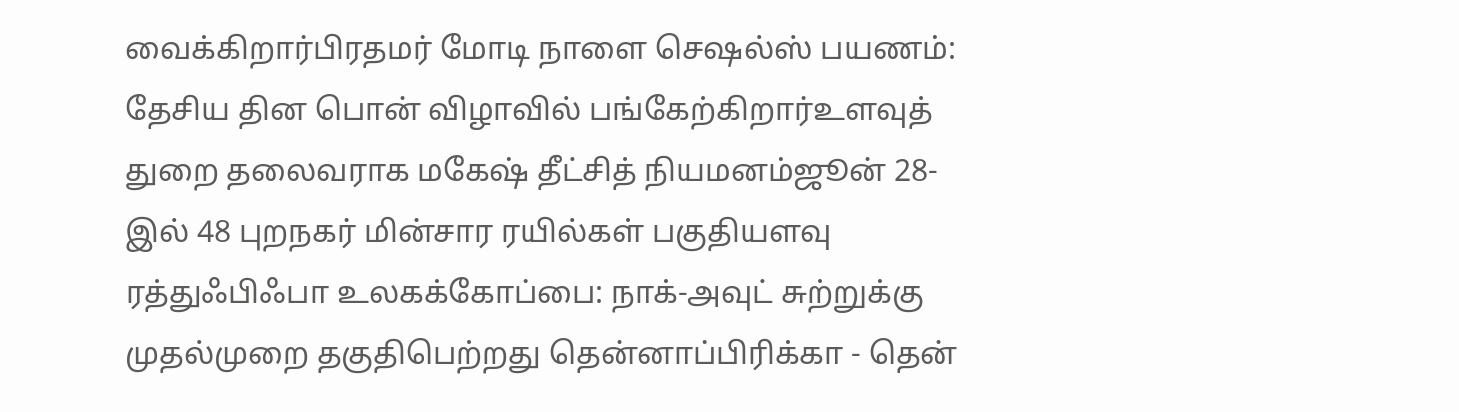வைக்கிறார்பிரதமர் மோடி நாளை செஷல்ஸ் பயணம்: தேசிய தின பொன் விழாவில் பங்கேற்கிறார்உளவுத் துறை தலைவராக மகேஷ் தீட்சித் நியமனம்ஜூன் 28-இல் 48 புறநகர் மின்சார ரயில்கள் பகுதியளவு ரத்துஃபிஃபா உலகக்கோப்பை: நாக்-அவுட் சுற்றுக்கு முதல்முறை தகுதிபெற்றது தென்னாப்பிரிக்கா - தென்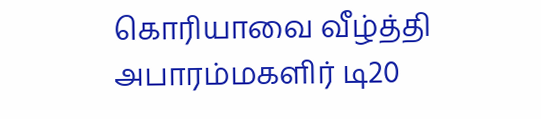கொரியாவை வீழ்த்தி அபாரம்மகளிர் டி20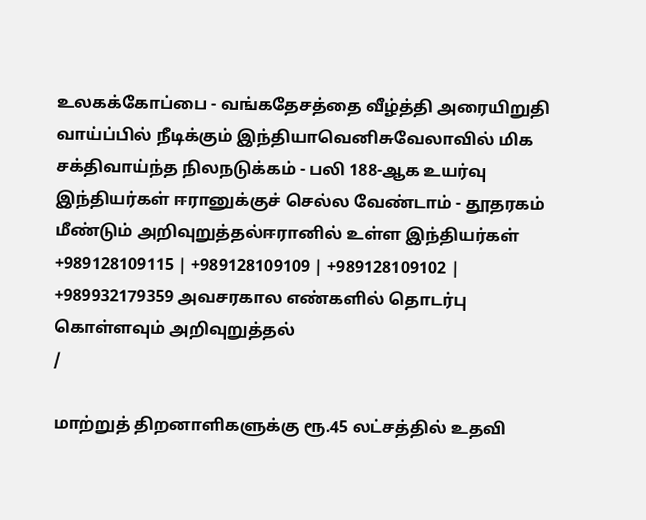உலகக்கோப்பை - வங்கதேசத்தை வீழ்த்தி அரையிறுதி வாய்ப்பில் நீடிக்கும் இந்தியாவெனிசுவேலாவில் மிக சக்திவாய்ந்த நிலநடுக்கம் - பலி 188-ஆக உயர்வு இந்தியர்கள் ஈரானுக்குச் செல்ல வேண்டாம் - தூதரகம் மீண்டும் அறிவுறுத்தல்ஈரானில் உள்ள இந்தியர்கள் +989128109115 | +989128109109 | +989128109102 | +989932179359 அவசரகால எண்களில் தொடர்பு கொள்ளவும் அறிவுறுத்தல்
/

மாற்றுத் திறனாளிகளுக்கு ரூ.45 லட்சத்தில் உதவி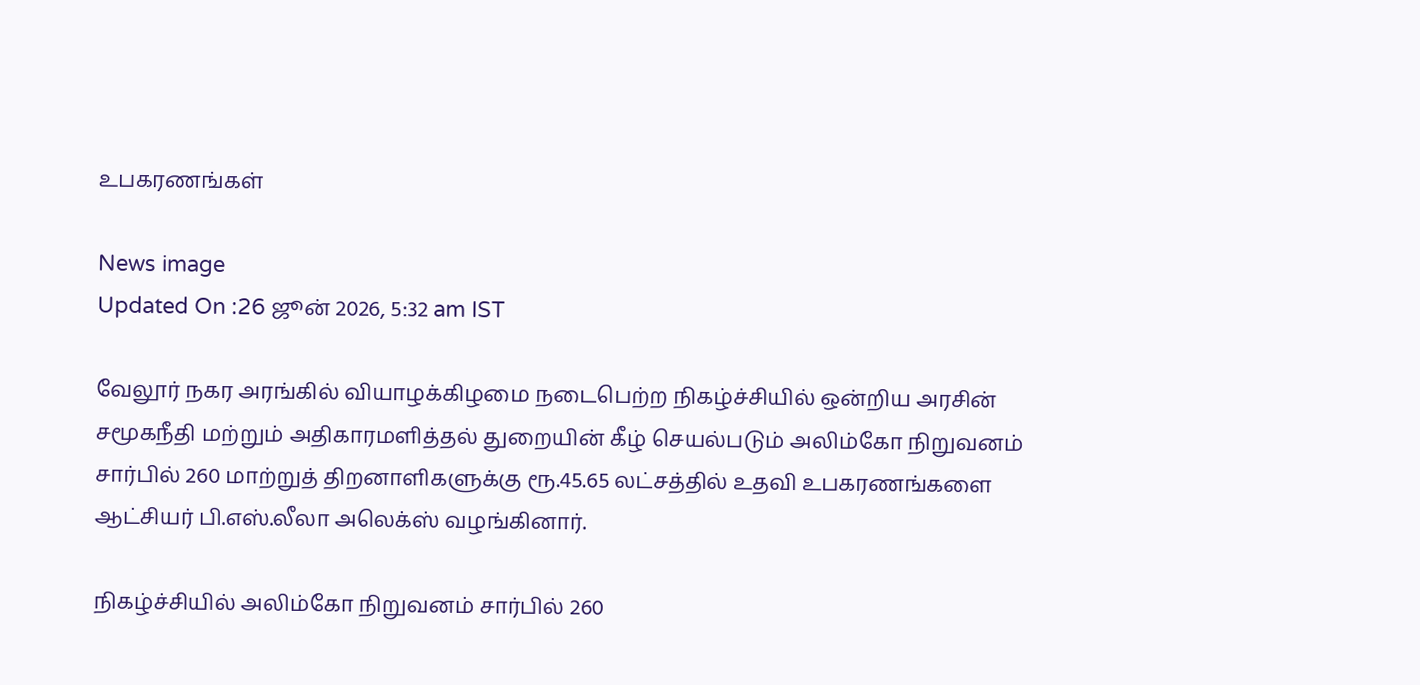உபகரணங்கள்

News image
Updated On :26 ஜூன் 2026, 5:32 am IST

வேலூர் நகர அரங்கில் வியாழக்கிழமை நடைபெற்ற நிகழ்ச்சியில் ஒன்றிய அரசின் சமூகநீதி மற்றும் அதிகாரமளித்தல் துறையின் கீழ் செயல்படும் அலிம்கோ நிறுவனம் சார்பில் 260 மாற்றுத் திறனாளிகளுக்கு ரூ.45.65 லட்சத்தில் உதவி உபகரணங்களை ஆட்சியர் பி.எஸ்.லீலா அலெக்ஸ் வழங்கினார்.

நிகழ்ச்சியில் அலிம்கோ நிறுவனம் சார்பில் 260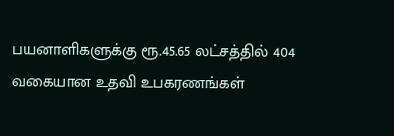பயனாளிகளுக்கு ரூ.45.65 லட்சத்தில் 404 வகையான உதவி உபகரணங்கள்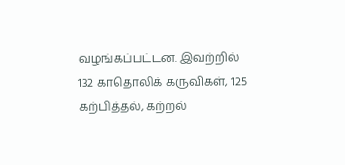வழங்கப்பட்டன. இவற்றில் 132 காதொலிக் கருவிகள், 125 கற்பித்தல், கற்றல்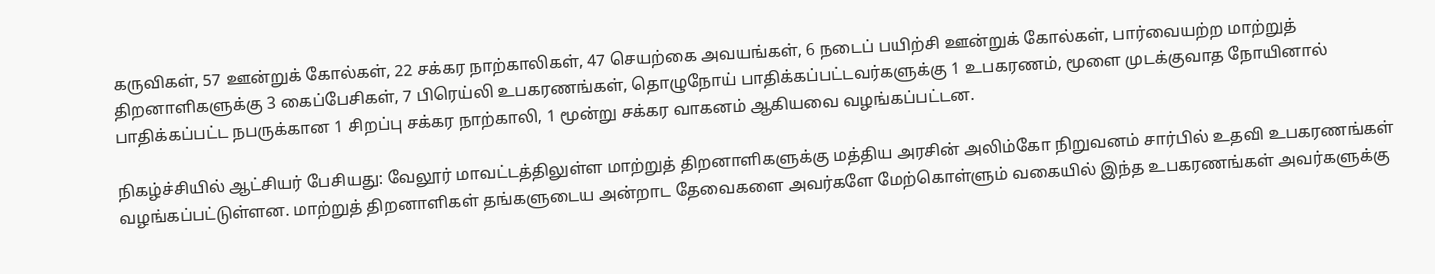கருவிகள், 57 ஊன்றுக் கோல்கள், 22 சக்கர நாற்காலிகள், 47 செயற்கை அவயங்கள், 6 நடைப் பயிற்சி ஊன்றுக் கோல்கள், பார்வையற்ற மாற்றுத் திறனாளிகளுக்கு 3 கைப்பேசிகள், 7 பிரெய்லி உபகரணங்கள், தொழுநோய் பாதிக்கப்பட்டவர்களுக்கு 1 உபகரணம், மூளை முடக்குவாத நோயினால் பாதிக்கப்பட்ட நபருக்கான 1 சிறப்பு சக்கர நாற்காலி, 1 மூன்று சக்கர வாகனம் ஆகியவை வழங்கப்பட்டன.

நிகழ்ச்சியில் ஆட்சியர் பேசியது: வேலூர் மாவட்டத்திலுள்ள மாற்றுத் திறனாளிகளுக்கு மத்திய அரசின் அலிம்கோ நிறுவனம் சார்பில் உதவி உபகரணங்கள் வழங்கப்பட்டுள்ளன. மாற்றுத் திறனாளிகள் தங்களுடைய அன்றாட தேவைகளை அவர்களே மேற்கொள்ளும் வகையில் இந்த உபகரணங்கள் அவர்களுக்கு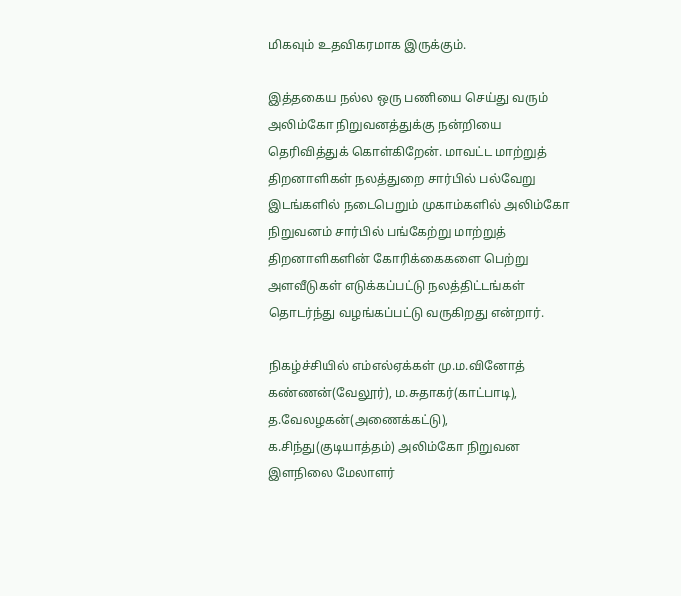மிகவும் உதவிகரமாக இருக்கும்.

இத்தகைய நல்ல ஒரு பணியை செய்து வரும் அலிம்கோ நிறுவனத்துக்கு நன்றியை தெரிவித்துக் கொள்கிறேன். மாவட்ட மாற்றுத் திறனாளிகள் நலத்துறை சார்பில் பல்வேறு இடங்களில் நடைபெறும் முகாம்களில் அலிம்கோ நிறுவனம் சார்பில் பங்கேற்று மாற்றுத் திறனாளிகளின் கோரிக்கைகளை பெற்று அளவீடுகள் எடுக்கப்பட்டு நலத்திட்டங்கள் தொடர்ந்து வழங்கப்பட்டு வருகிறது என்றார்.

நிகழ்ச்சியில் எம்எல்ஏக்கள் மு.ம.வினோத் கண்ணன்(வேலூர்), ம.சுதாகர்(காட்பாடி), த.வேலழகன்(அணைக்கட்டு), க.சிந்து(குடியாத்தம்) அலிம்கோ நிறுவன இளநிலை மேலாளர்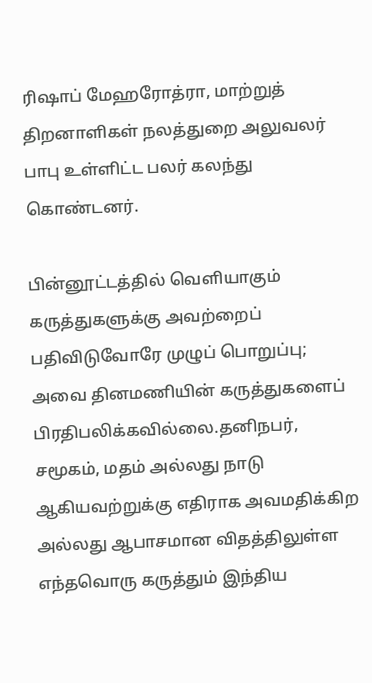ரிஷாப் மேஹரோத்ரா, மாற்றுத் திறனாளிகள் நலத்துறை அலுவலர் பாபு உள்ளிட்ட பலர் கலந்து கொண்டனர்.

பின்னூட்டத்தில் வெளியாகும் கருத்துகளுக்கு அவற்றைப் பதிவிடுவோரே முழுப் பொறுப்பு; அவை தினமணியின் கருத்துகளைப் பிரதிபலிக்கவில்லை.தனிநபர், சமூகம், மதம் அல்லது நாடு ஆகியவற்றுக்கு எதிராக அவமதிக்கிற அல்லது ஆபாசமான விதத்திலுள்ள எந்தவொரு கருத்தும் இந்திய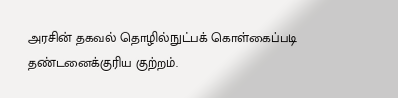அரசின் தகவல் தொழில்நுட்பக் கொள்கைப்படி தண்டனைக்குரிய குற்றம்.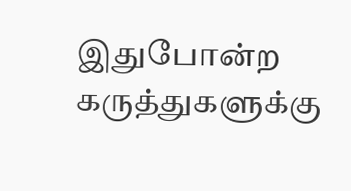இதுபோன்ற கருத்துகளுக்கு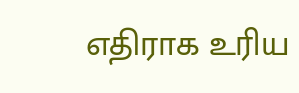எதிராக உரிய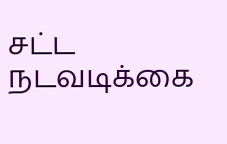சட்ட நடவடிக்கை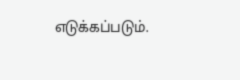எடுக்கப்படும்.